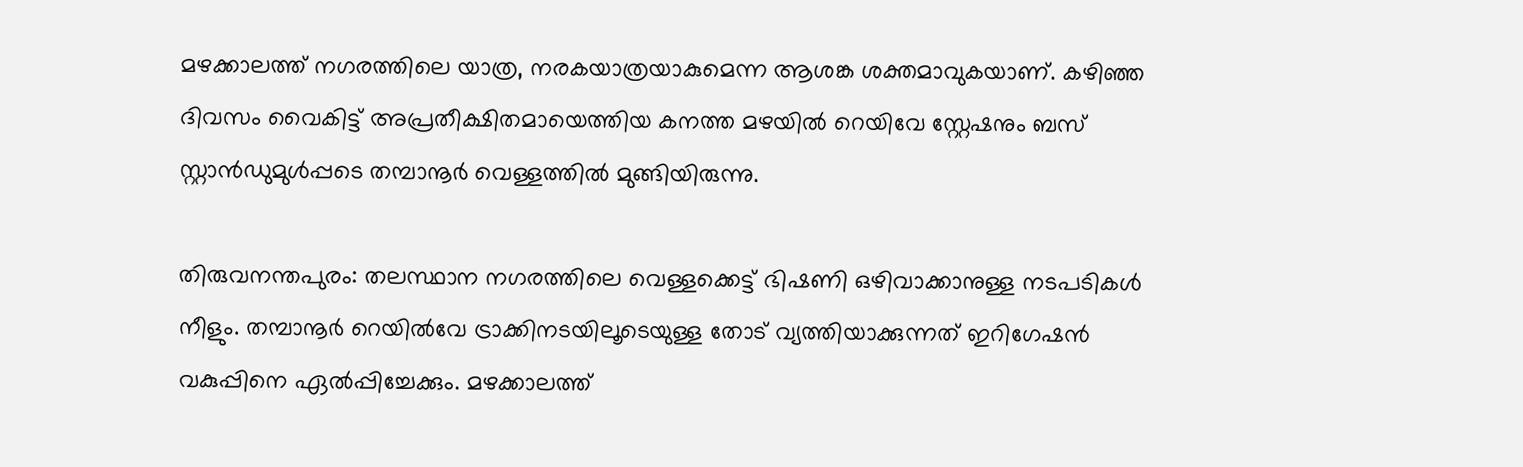മഴക്കാലത്ത് നഗരത്തിലെ യാത്ര, നരകയാത്രയാകുമെന്ന ആശങ്ക ശക്തമാവുകയാണ്. കഴിഞ്ഞ ദിവസം വൈകിട്ട് അപ്രതീക്ഷിതമായെത്തിയ കനത്ത മഴയില്‍ റെയിവേ സ്റ്റേഷനും ബസ് സ്റ്റാന്‍ഡുമുള്‍പ്പടെ തമ്പാനൂര്‍ വെള്ളത്തില്‍ മുങ്ങിയിരുന്നു.

തിരുവനന്തപുരം: തലസ്ഥാന നഗരത്തിലെ വെള്ളക്കെട്ട് ഭിഷണി ഒഴിവാക്കാനുള്ള നടപടികള്‍ നീളും. തമ്പാനൂര്‍ റെയില്‍വേ ട്രാക്കിനടയിലൂടെയുള്ള തോട് വ്യത്തിയാക്കുന്നത് ഇറിഗേഷന്‍ വകുപ്പിനെ ഏല്‍പ്പിച്ചേക്കും. മഴക്കാലത്ത്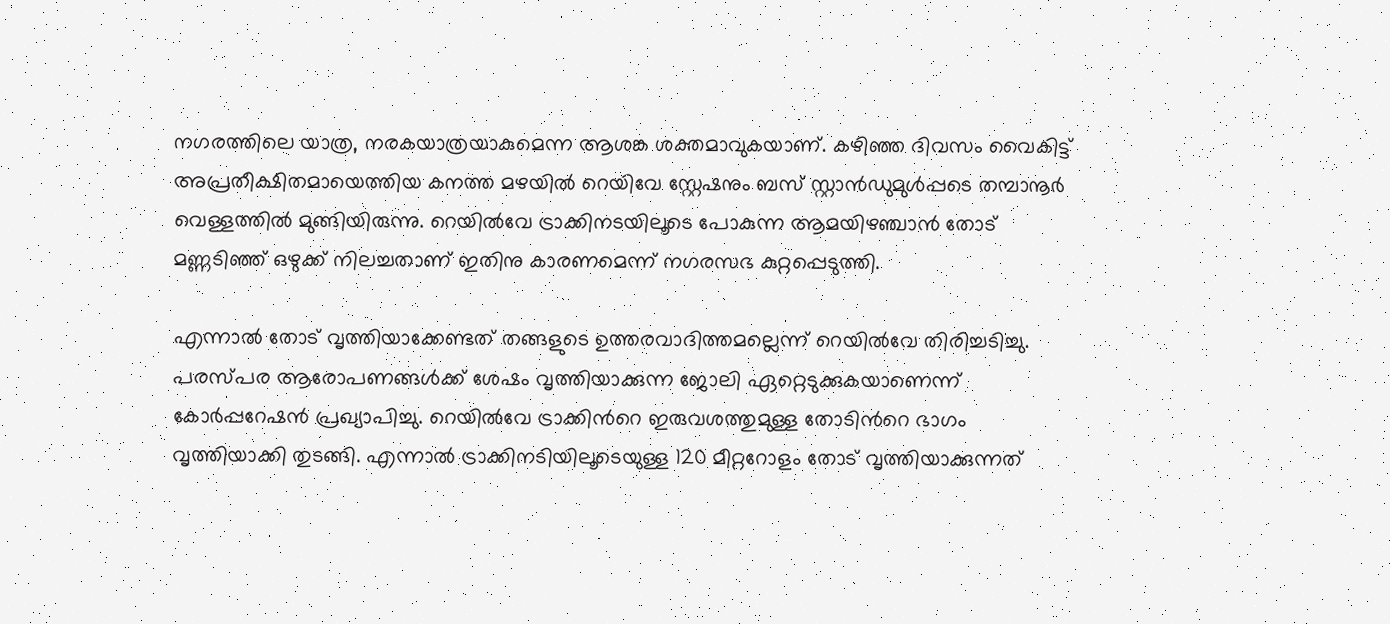നഗരത്തിലെ യാത്ര, നരകയാത്രയാകുമെന്ന ആശങ്ക ശക്തമാവുകയാണ്. കഴിഞ്ഞ ദിവസം വൈകിട്ട് അപ്രതീക്ഷിതമായെത്തിയ കനത്ത മഴയില്‍ റെയിവേ സ്റ്റേഷനും ബസ് സ്റ്റാന്‍ഡുമുള്‍പ്പടെ തമ്പാനൂര്‍ വെള്ളത്തില്‍ മുങ്ങിയിരുന്നു. റെയില്‍വേ ട്രാക്കിനടയിലൂടെ പോകുന്ന ആമയിഴഞ്ചാന്‍ തോട് മണ്ണടിഞ്ഞ് ഒഴുക്ക് നിലച്ചതാണ് ഇതിനു കാരണമെന്ന് നഗരസഭ കുറ്റപ്പെടുത്തി.

എന്നാല്‍ തോട് വൃത്തിയാക്കേണ്ടത് തങ്ങളുടെ ഉത്തരവാദിത്തമല്ലെന്ന് റെയില്‍വേ തിരിച്ചടിച്ചു. പരസ്പര ആരോപണങ്ങള്‍ക്ക് ശേഷം വൃത്തിയാക്കുന്ന ജോലി ഏറ്റെടുക്കുകയാണെന്ന് കോര്‍പ്പറേഷന്‍ പ്രഖ്യാപിച്ചു. റെയില്‍വേ ട്രാക്കിന്‍റെ ഇരുവശത്തുമുള്ള തോടിന്‍റെ ഭാഗം വൃത്തിയാക്കി തുടങ്ങി. എന്നാല്‍ ട്രാക്കിനടിയിലൂടെയുള്ള 120 മീറ്ററോളം തോട് വൃത്തിയാക്കുന്നത്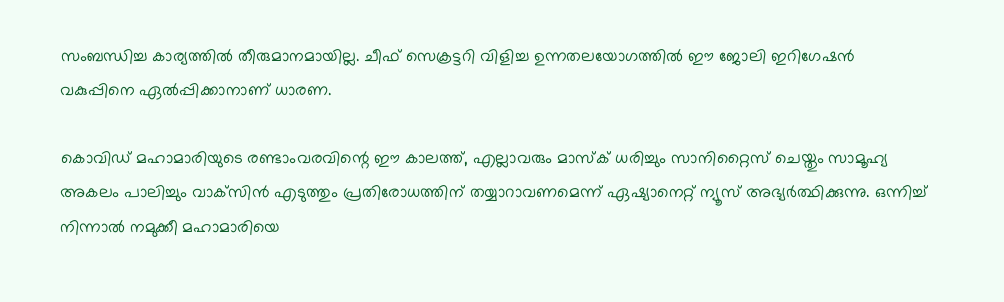സംബന്ധിച്ച കാര്യത്തില്‍ തീരുമാനമായില്ല. ചീഫ് സെക്രട്ടറി വിളിച്ച ഉന്നതലയോഗത്തില്‍ ഈ ജോലി ഇറിഗേഷന്‍ വകുപ്പിനെ ഏല്‍പ്പിക്കാനാണ് ധാരണ.

കൊവിഡ് മഹാമാരിയുടെ രണ്ടാംവരവിന്റെ ഈ കാലത്ത്, എല്ലാവരും മാസ്‌ക് ധരിച്ചും സാനിറ്റൈസ് ചെയ്തും സാമൂഹ്യ അകലം പാലിച്ചും വാക്‌സിന്‍ എടുത്തും പ്രതിരോധത്തിന് തയ്യാറാവണമെന്ന് ഏഷ്യാനെറ്റ് ന്യൂസ് അഭ്യര്‍ത്ഥിക്കുന്നു. ഒന്നിച്ച് നിന്നാല്‍ നമുക്കീ മഹാമാരിയെ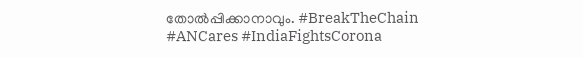തോല്‍പ്പിക്കാനാവും. #BreakTheChain #ANCares #IndiaFightsCorona